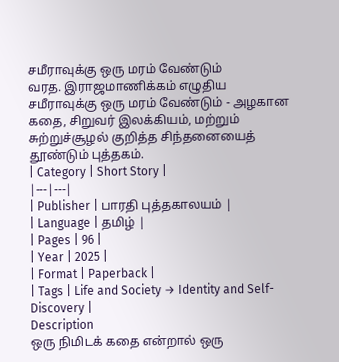சமீராவுக்கு ஒரு மரம் வேண்டும்
வரத. இராஜமாணிக்கம் எழுதிய சமீராவுக்கு ஒரு மரம் வேண்டும் - அழகான கதை, சிறுவர் இலக்கியம், மற்றும் சுற்றுச்சூழல் குறித்த சிந்தனையைத் தூண்டும் புத்தகம்.
| Category | Short Story |
|---|---|
| Publisher | பாரதி புத்தகாலயம் |
| Language | தமிழ் |
| Pages | 96 |
| Year | 2025 |
| Format | Paperback |
| Tags | Life and Society → Identity and Self-Discovery |
Description
ஒரு நிமிடக் கதை என்றால் ஒரு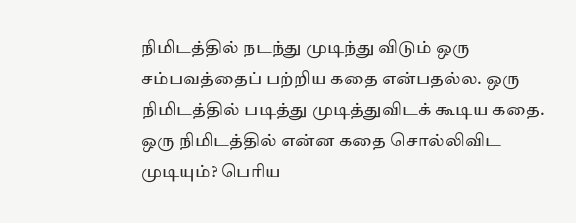நிமிடத்தில் நடந்து முடிந்து விடும் ஒரு சம்பவத்தைப் பற்றிய கதை என்பதல்ல. ஒரு நிமிடத்தில் படித்து முடித்துவிடக் கூடிய கதை. ஒரு நிமிடத்தில் என்ன கதை சொல்லிவிட முடியும்? பெரிய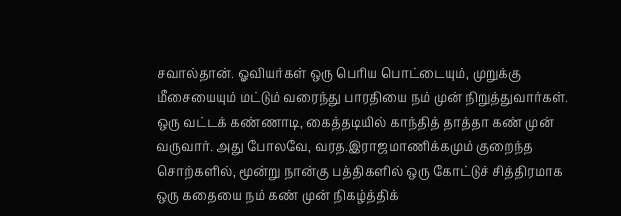சவால்தான். ஓவியர்கள் ஒரு பெரிய பொட்டையும், முறுக்கு மீசையையும் மட்டும் வரைந்து பாரதியை நம் முன் நிறுத்துவார்கள். ஒரு வட்டக் கண்ணாடி, கைத்தடியில் காந்தித் தாத்தா கண் முன் வருவார். அது போலவே, வரத.இராஜமாணிக்கமும் குறைந்த சொற்களில், மூன்று நான்கு பத்திகளில் ஒரு கோட்டுச் சித்திரமாக ஒரு கதையை நம் கண் முன் நிகழ்த்திக்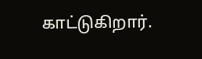காட்டுகிறார்.